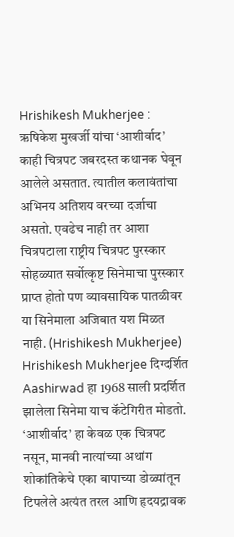Hrishikesh Mukherjee : ऋषिकेश मुखर्जी यांचा ‘आशीर्वाद’
काही चित्रपट जबरदस्त कथानक घेवून आलेले असतात. त्यातील कलावंतांचा अभिनय अतिशय वरच्या दर्जाचा असतो. एवढेच नाही तर आशा चित्रपटाला राष्ट्रीय चित्रपट पुरस्कार सोहळ्यात सर्वोत्कृष्ट सिनेमाचा पुरस्कार प्राप्त होतो पण व्यावसायिक पातळीवर या सिनेमाला अजिबात यश मिळत नाही. (Hrishikesh Mukherjee)
Hrishikesh Mukherjee दिग्दर्शित Aashirwad हा 1968 साली प्रदर्शित झालेला सिनेमा याच कॅटेगिरीत मोडतो. ‘आशीर्वाद’ हा केवळ एक चित्रपट नसून, मानवी नात्यांच्या अथांग शोकांतिकेचे एका बापाच्या डोळ्यांतून टिपलेले अत्यंत तरल आणि हृदयद्रावक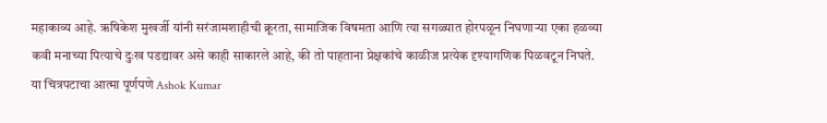महाकाव्य आहे. ऋषिकेश मुखर्जी यांनी सरंजामशाहीची क्रूरता, सामाजिक विषमता आणि त्या सगळ्यात होरपळून निघणाऱ्या एका हळव्या कवी मनाच्या पित्याचे दुःख पडद्यावर असे काही साकारले आहे, की तो पाहताना प्रेक्षकांचे काळीज प्रत्येक दृश्यागणिक पिळवटून निघते. या चित्रपटाचा आत्मा पूर्णपणे Ashok Kumar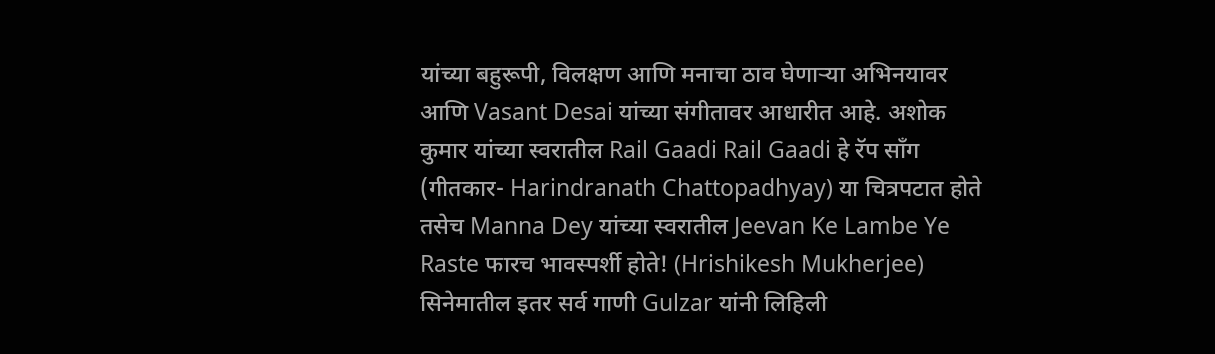यांच्या बहुरूपी, विलक्षण आणि मनाचा ठाव घेणाऱ्या अभिनयावर आणि Vasant Desai यांच्या संगीतावर आधारीत आहे. अशोक कुमार यांच्या स्वरातील Rail Gaadi Rail Gaadi हे रॅप सॉंग (गीतकार- Harindranath Chattopadhyay) या चित्रपटात होते तसेच Manna Dey यांच्या स्वरातील Jeevan Ke Lambe Ye Raste फारच भावस्पर्शी होते! (Hrishikesh Mukherjee)
सिनेमातील इतर सर्व गाणी Gulzar यांनी लिहिली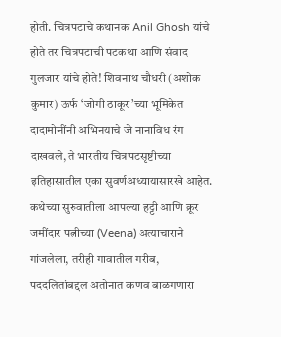होती. चित्रपटाचे कथानक Anil Ghosh यांचे होते तर चित्रपटाची पटकथा आणि संवाद गुलजार यांचे होते! शिवनाथ चौधरी (अशोक कुमार) ऊर्फ ‘जोगी ठाकूर’च्या भूमिकेत दादामोनींनी अभिनयाचे जे नानाविध रंग दाखवले, ते भारतीय चित्रपटसृष्टीच्या इतिहासातील एका सुवर्णअध्यायासारखे आहेत. कथेच्या सुरुवातीला आपल्या हट्टी आणि क्रूर जमींदार पत्नीच्या (Veena) अत्याचाराने गांजलेला, तरीही गावातील गरीब, पददलितांबद्दल अतोनात कणव बाळगणारा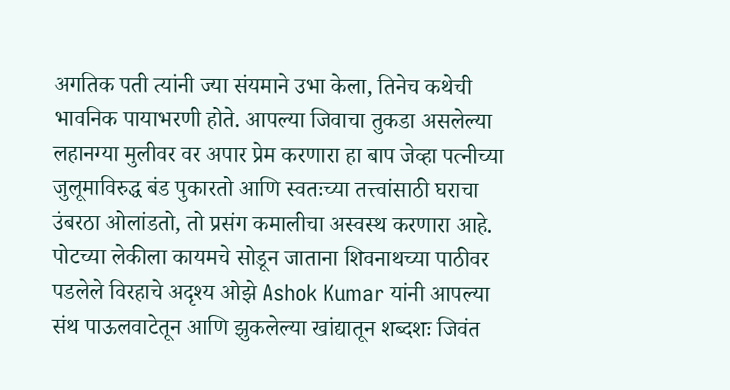अगतिक पती त्यांनी ज्या संयमाने उभा केला, तिनेच कथेची भावनिक पायाभरणी होते. आपल्या जिवाचा तुकडा असलेल्या लहानग्या मुलीवर वर अपार प्रेम करणारा हा बाप जेव्हा पत्नीच्या जुलूमाविरुद्ध बंड पुकारतो आणि स्वतःच्या तत्त्वांसाठी घराचा उंबरठा ओलांडतो, तो प्रसंग कमालीचा अस्वस्थ करणारा आहे. पोटच्या लेकीला कायमचे सोडून जाताना शिवनाथच्या पाठीवर पडलेले विरहाचे अदृश्य ओझे Ashok Kumar यांनी आपल्या संथ पाऊलवाटेतून आणि झुकलेल्या खांद्यातून शब्दशः जिवंत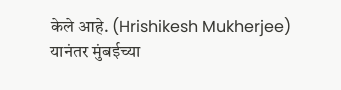केले आहे. (Hrishikesh Mukherjee)
यानंतर मुंबईच्या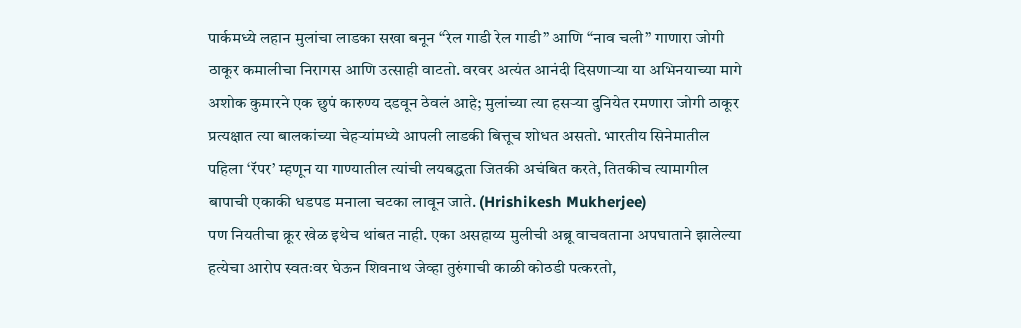पार्कमध्ये लहान मुलांचा लाडका सखा बनून “रेल गाडी रेल गाडी” आणि “नाव चली” गाणारा जोगी ठाकूर कमालीचा निरागस आणि उत्साही वाटतो. वरवर अत्यंत आनंदी दिसणाऱ्या या अभिनयाच्या मागे अशोक कुमारने एक छुपं कारुण्य दडवून ठेवलं आहे; मुलांच्या त्या हसऱ्या दुनियेत रमणारा जोगी ठाकूर प्रत्यक्षात त्या बालकांच्या चेहऱ्यांमध्ये आपली लाडकी बित्तूच शोधत असतो. भारतीय सिनेमातील पहिला ‘रॅपर’ म्हणून या गाण्यातील त्यांची लयबद्धता जितकी अचंबित करते, तितकीच त्यामागील बापाची एकाकी धडपड मनाला चटका लावून जाते. (Hrishikesh Mukherjee)
पण नियतीचा क्रूर खेळ इथेच थांबत नाही. एका असहाय्य मुलीची अब्रू वाचवताना अपघाताने झालेल्या हत्येचा आरोप स्वतःवर घेऊन शिवनाथ जेव्हा तुरुंगाची काळी कोठडी पत्करतो,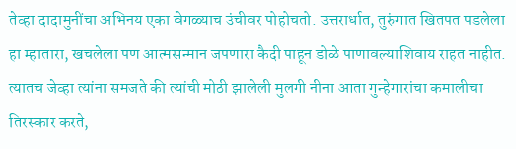तेव्हा दादामुनींचा अभिनय एका वेगळ्याच उंचीवर पोहोचतो. उत्तरार्धात, तुरुंगात खितपत पडलेला हा म्हातारा, खचलेला पण आत्मसन्मान जपणारा कैदी पाहून डोळे पाणावल्याशिवाय राहत नाहीत. त्यातच जेव्हा त्यांना समजते की त्यांची मोठी झालेली मुलगी नीना आता गुन्हेगारांचा कमालीचा तिरस्कार करते,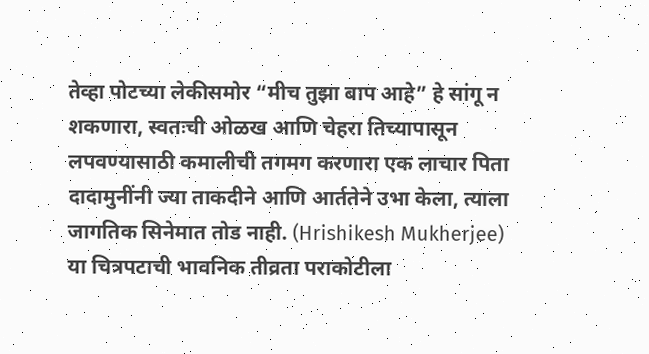तेव्हा पोटच्या लेकीसमोर “मीच तुझा बाप आहे” हे सांगू न शकणारा, स्वतःची ओळख आणि चेहरा तिच्यापासून लपवण्यासाठी कमालीची तगमग करणारा एक लाचार पिता दादामुनींनी ज्या ताकदीने आणि आर्ततेने उभा केला, त्याला जागतिक सिनेमात तोड नाही. (Hrishikesh Mukherjee)
या चित्रपटाची भावनिक तीव्रता पराकोटीला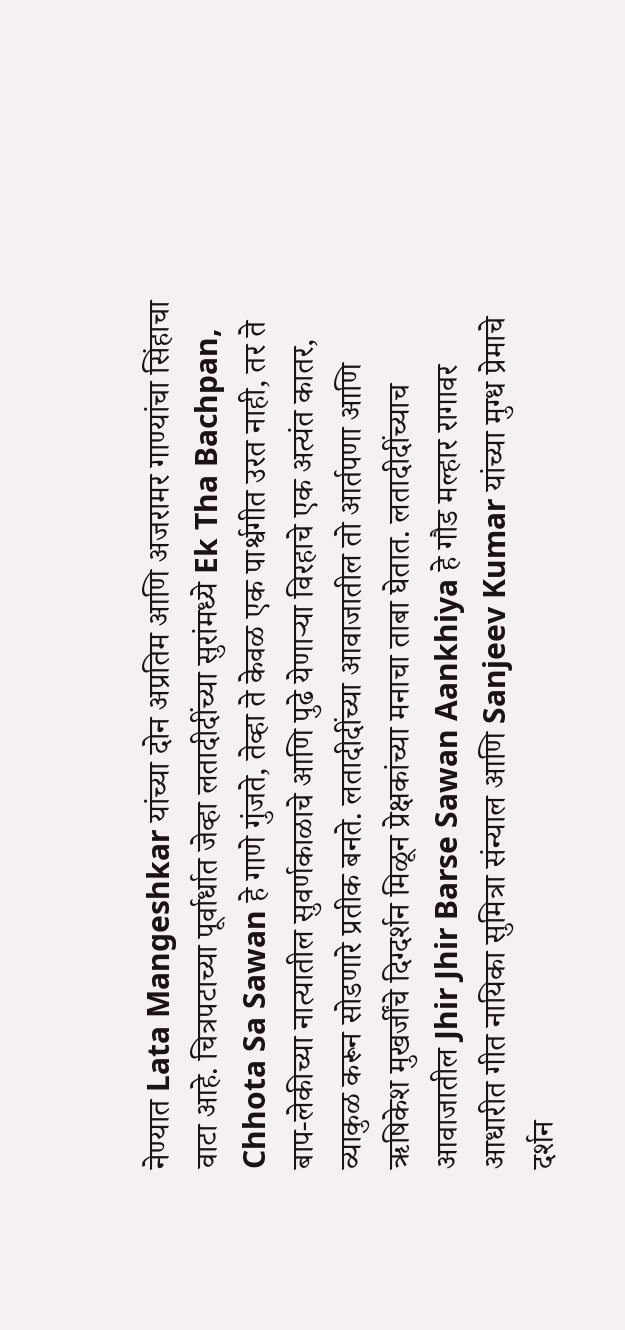नेण्यात Lata Mangeshkar यांच्या दोन अप्रतिम आणि अजरामर गाण्यांचा सिंहाचा वाटा आहे. चित्रपटाच्या पूर्वार्धात जेव्हा लतादीदींच्या सुरांमध्ये Ek Tha Bachpan, Chhota Sa Sawan हे गाणे गुंजते, तेव्हा ते केवळ एक पार्श्वगीत उरत नाही, तर ते बाप-लेकीच्या नात्यातील सुवर्णकाळाचे आणि पुढे येणाऱ्या विरहाचे एक अत्यंत कातर, व्याकुळ करून सोडणारे प्रतीक बनते. लतादीदींच्या आवाजातील तो आर्तपणा आणि ऋषिकेश मुखर्जींचे दिग्दर्शन मिळून प्रेक्षकांच्या मनाचा ताबा घेतात. लतादीदींच्याच आवाजातील Jhir Jhir Barse Sawan Aankhiya हे गौड मल्हार रागावर आधारीत गीत नायिका सुमित्रा संन्याल आणि Sanjeev Kumar यांच्या मुग्ध प्रेमाचे दर्शन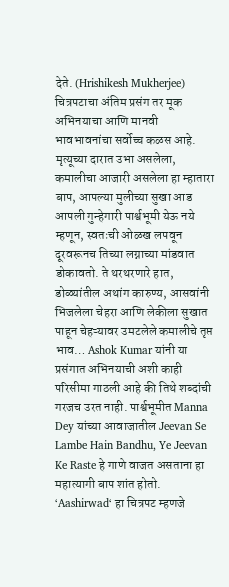देते. (Hrishikesh Mukherjee)
चित्रपटाचा अंतिम प्रसंग तर मूक अभिनयाचा आणि मानवी भावभावनांचा सर्वोच्च कळस आहे. मृत्यूच्या दारात उभा असलेला, कमालीचा आजारी असलेला हा म्हातारा बाप, आपल्या मुलीच्या सुखा आड आपली गुन्हेगारी पार्श्वभूमी येऊ नये म्हणून, स्वतःची ओळख लपवून दूरवरूनच तिच्या लग्नाच्या मांडवात डोकावतो. ते थरथरणारे हात, डोळ्यांतील अथांग कारुण्य, आसवांनी भिजलेला चेहरा आणि लेकीला सुखात पाहून चेहऱ्यावर उमटलेले कमालीचे तृप्त भाव… Ashok Kumar यांनी या प्रसंगात अभिनयाची अशी काही परिसीमा गाठली आहे की तिथे शब्दांची गरजच उरत नाही. पार्श्वभूमीत Manna Dey यांच्या आवाजातील Jeevan Se Lambe Hain Bandhu, Ye Jeevan Ke Raste हे गाणे वाजत असताना हा महात्यागी बाप शांत होतो. ‘Aashirwad‘ हा चित्रपट म्हणजे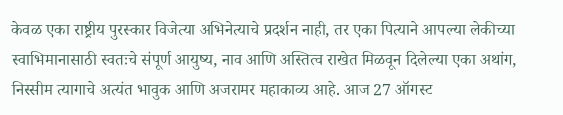केवळ एका राष्ट्रीय पुरस्कार विजेत्या अभिनेत्याचे प्रदर्शन नाही, तर एका पित्याने आपल्या लेकीच्या स्वाभिमानासाठी स्वतःचे संपूर्ण आयुष्य, नाव आणि अस्तित्व राखेत मिळवून दिलेल्या एका अथांग, निस्सीम त्यागाचे अत्यंत भावुक आणि अजरामर महाकाव्य आहे. आज 27 ऑगस्ट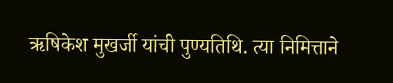ऋषिकेश मुखर्जी यांची पुण्यतिथि. त्या निमित्ताने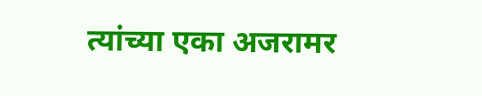त्यांच्या एका अजरामर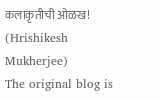कलाकृतीची ओळख! (Hrishikesh Mukherjee)
The original blog is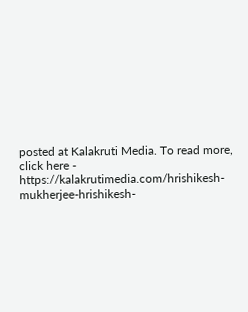posted at Kalakruti Media. To read more, click here - https://kalakrutimedia.com/hrishikesh-mukherjee-hrishikesh-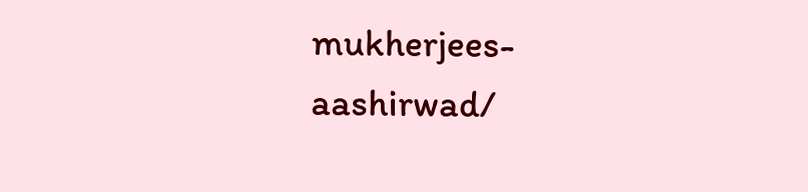mukherjees-aashirwad/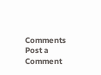Comments
Post a Comment